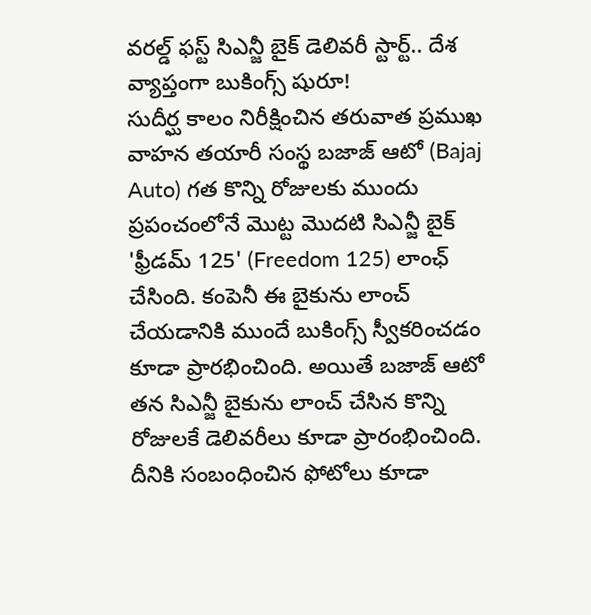వరల్డ్ ఫస్ట్ సిఎన్జీ బైక్ డెలివరీ స్టార్ట్.. దేశ వ్యాప్తంగా బుకింగ్స్ షురూ!
సుదీర్ఘ కాలం నిరీక్షించిన తరువాత ప్రముఖ వాహన తయారీ సంస్థ బజాజ్ ఆటో (Bajaj Auto) గత కొన్ని రోజులకు ముందు ప్రపంచంలోనే మొట్ట మొదటి సిఎన్జీ బైక్ 'ఫ్రీడమ్ 125' (Freedom 125) లాంఛ్ చేసింది. కంపెనీ ఈ బైకును లాంచ్ చేయడానికి ముందే బుకింగ్స్ స్వీకరించడం కూడా ప్రారభించింది. అయితే బజాజ్ ఆటో తన సిఎన్జీ బైకును లాంచ్ చేసిన కొన్ని రోజులకే డెలివరీలు కూడా ప్రారంభించింది. దీనికి సంబంధించిన ఫోటోలు కూడా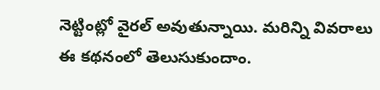నెట్టింట్లో వైరల్ అవుతున్నాయి. మరిన్ని వివరాలు ఈ కథనంలో తెలుసుకుందాం.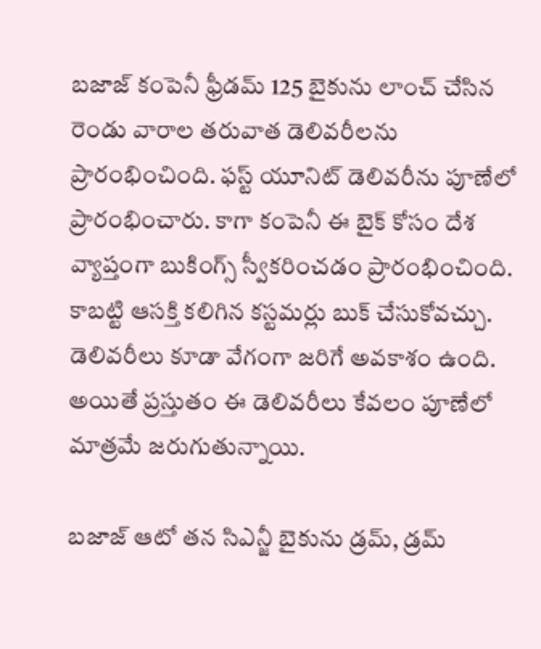బజాజ్ కంపెనీ ఫ్రీడమ్ 125 బైకును లాంచ్ చేసిన రెండు వారాల తరువాత డెలివరీలను ప్రారంభించింది. ఫస్ట్ యూనిట్ డెలివరీను పూణేలో ప్రారంభించారు. కాగా కంపెనీ ఈ బైక్ కోసం దేశ వ్యాప్తంగా బుకింగ్స్ స్వీకరించడం ప్రారంభించింది. కాబట్టి ఆసక్తి కలిగిన కస్టమర్లు బుక్ చేసుకోవచ్చు. డెలివరీలు కూడా వేగంగా జరిగే అవకాశం ఉంది. అయితే ప్రస్తుతం ఈ డెలివరీలు కేవలం పూణేలో మాత్రమే జరుగుతున్నాయి.

బజాజ్ ఆటో తన సిఎన్జీ బైకును డ్రమ్, డ్రమ్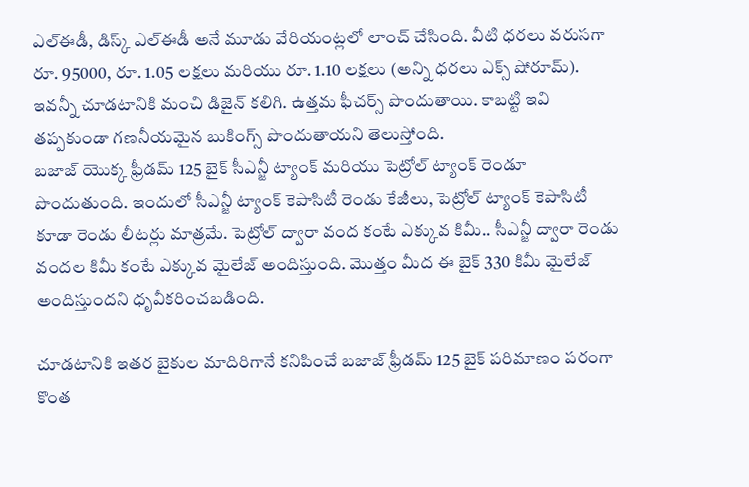ఎల్ఈడీ, డిస్క్ ఎల్ఈడీ అనే మూడు వేరియంట్లలో లాంచ్ చేసింది. వీటి ధరలు వరుసగా రూ. 95000, రూ. 1.05 లక్షలు మరియు రూ. 1.10 లక్షలు (అన్ని ధరలు ఎక్స్ షోరూమ్). ఇవన్నీ చూడటానికి మంచి డిజైన్ కలిగి. ఉత్తమ ఫీచర్స్ పొందుతాయి. కాబట్టి ఇవి తప్పకుండా గణనీయమైన బుకింగ్స్ పొందుతాయని తెలుస్తోంది.
బజాజ్ యొక్క ఫ్రీడమ్ 125 బైక్ సీఎన్జీ ట్యాంక్ మరియు పెట్రోల్ ట్యాంక్ రెండూ పొందుతుంది. ఇందులో సీఎన్జీ ట్యాంక్ కెపాసిటీ రెండు కేజీలు, పెట్రోల్ ట్యాంక్ కెపాసిటీ కూడా రెండు లీటర్లు మాత్రమే. పెట్రోల్ ద్వారా వంద కంటే ఎక్కువ కిమీ.. సీఎన్జీ ద్వారా రెండు వందల కిమీ కంటే ఎక్కువ మైలేజ్ అందిస్తుంది. మొత్తం మీద ఈ బైక్ 330 కిమీ మైలేజ్ అందిస్తుందని ధృవీకరించబడింది.

చూడటానికి ఇతర బైకుల మాదిరిగానే కనిపించే బజాజ్ ఫ్రీడమ్ 125 బైక్ పరిమాణం పరంగా కొంత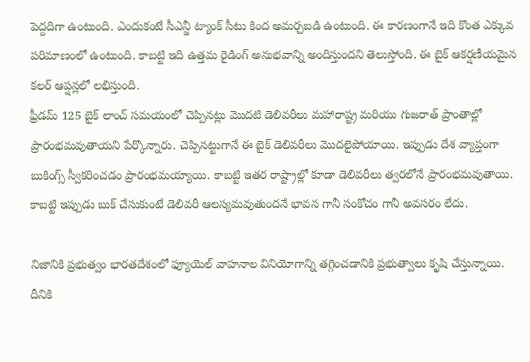పెద్దదిగా ఉంటుంది. ఎందుకంటే సీఎన్జీ ట్యాంక్ సీటు కింద అమర్చబడి ఉంటుంది. ఈ కారణంగానే ఇది కొంత ఎక్కువ పరిమాణంలో ఉంటుంది. కాబట్టి ఇది ఉత్తమ రైడింగ్ అనుభవాన్ని అందిస్తుందని తెలుస్తోంది. ఈ బైక్ ఆకర్షణీయమైన కలర్ ఆప్షన్లలో లభిస్తుంది.
ఫ్రీడమ్ 125 బైక్ లాంచ్ సమయంలో చెప్పినట్లు మొదటి డెలివరీలు మహారాష్ట్ర మరియు గుజరాత్ ప్రాంతాల్లో ప్రారంభమవుతాయని పేర్కొన్నారు. చెప్పినట్టుగానే ఈ బైక్ డెలివరీలు మొదలైపోయాయి. ఇప్పుడు దేశ వ్యాప్తంగా బుకింగ్స్ స్వీకరించడం ప్రారంభమయ్యాయి. కాబట్టి ఇతర రాష్ట్రాల్లో కూడా డెలివరీలు త్వరలోనే ప్రారంభమవుతాయి. కాబట్టి ఇప్పుడు బుక్ చేసుకుంటే డెలివరీ ఆలస్యమవుతుందనే భావన గానీ సంకోచం గానీ అవసరం లేదు.

నిజానికి ప్రభుత్వం భారతదేశంలో ఫ్యూయెల్ వాహనాల వినియోగాన్ని తగ్గించడానికి ప్రభుత్వాలు కృషి చేస్తున్నాయి. దీనికి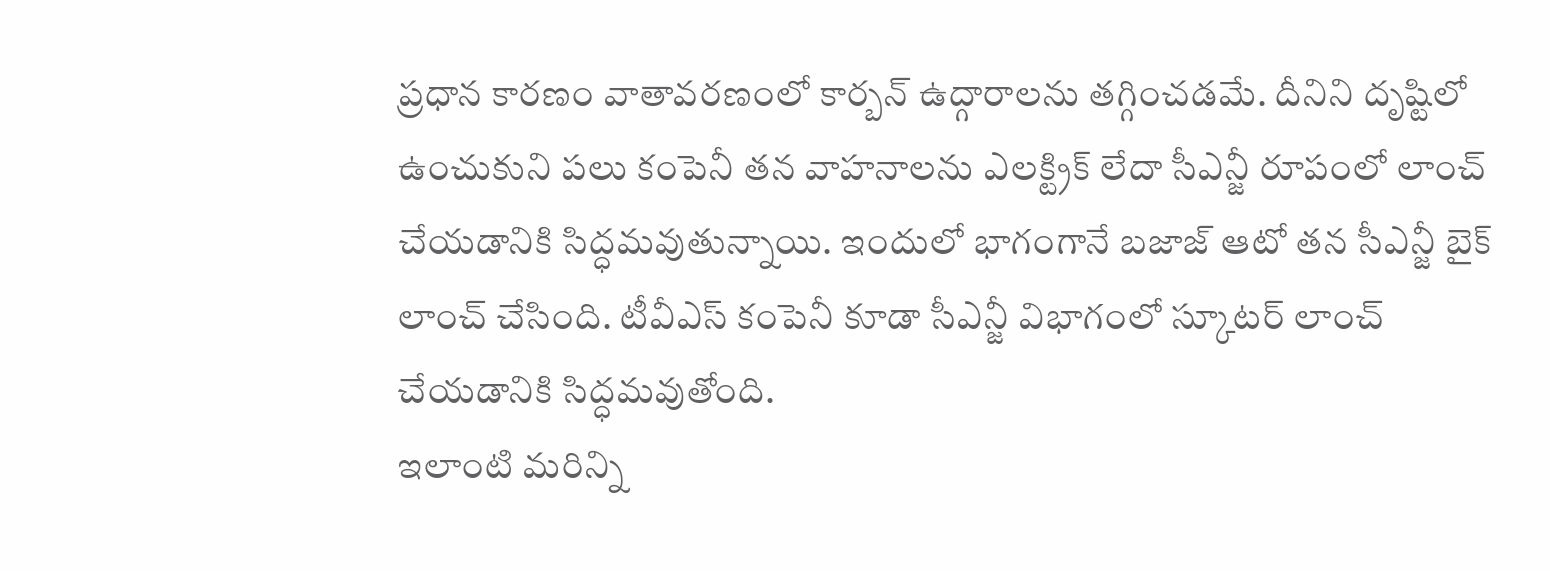ప్రధాన కారణం వాతావరణంలో కార్బన్ ఉద్గారాలను తగ్గించడమే. దీనిని దృష్టిలో ఉంచుకుని పలు కంపెనీ తన వాహనాలను ఎలక్ట్రిక్ లేదా సీఎన్జీ రూపంలో లాంచ్ చేయడానికి సిద్ధమవుతున్నాయి. ఇందులో భాగంగానే బజాజ్ ఆటో తన సీఎన్జీ బైక్ లాంచ్ చేసింది. టీవీఎస్ కంపెనీ కూడా సీఎన్జీ విభాగంలో స్కూటర్ లాంచ్ చేయడానికి సిద్ధమవుతోంది.
ఇలాంటి మరిన్ని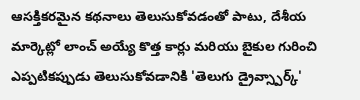ఆసక్తికరమైన కథనాలు తెలుసుకోవడంతో పాటు, దేశీయ మార్కెట్లో లాంచ్ అయ్యే కొత్త కార్లు మరియు బైకుల గురించి ఎప్పటికప్పుడు తెలుసుకోవడానికి 'తెలుగు డ్రైవ్స్పార్క్'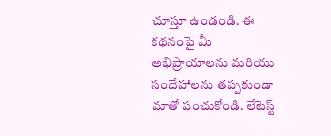చూస్తూ ఉండండి. ఈ కథనంపై మీ అభిప్రాయాలను మరియు సందేహాలను తప్పకుండా మాతో పంచుకోండి. లేటెస్ట్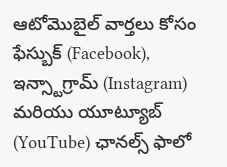ఆటోమొబైల్ వార్తలు కోసం ఫేస్బుక్ (Facebook), ఇన్స్టాగ్రామ్ (Instagram) మరియు యూట్యూబ్ (YouTube) ఛానల్స్ ఫాలో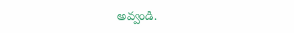అవ్వండి.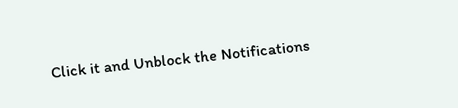Click it and Unblock the Notifications